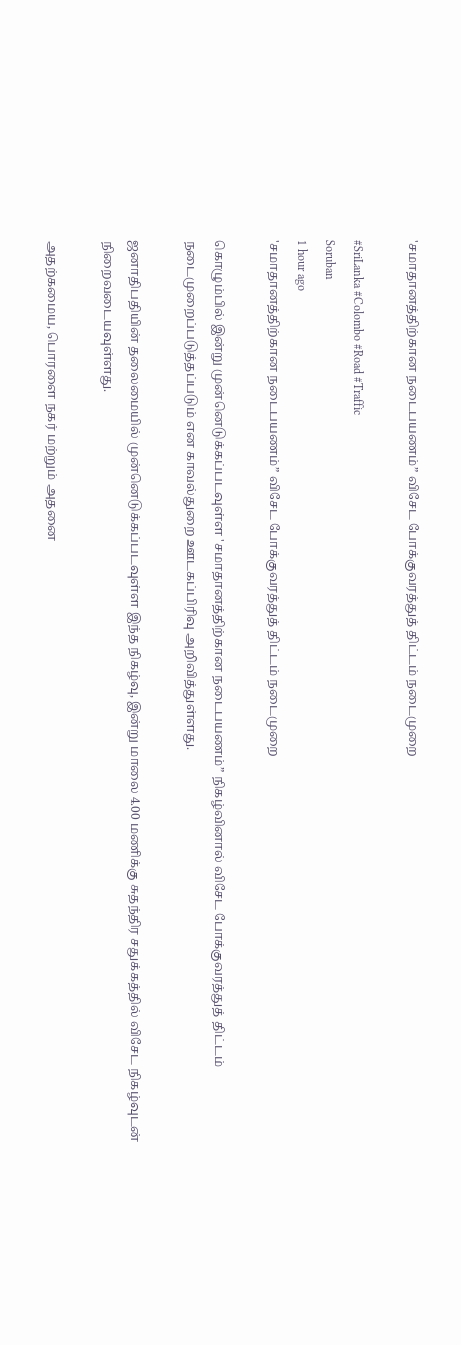'சமாதானத்திற்கான நடைபயணம்” விசேட போக்குவரத்துத் திட்டம் நடைமுறை

#SriLanka #Colombo #Road #Traffic
Soruban
1 hour ago
'சமாதானத்திற்கான நடைபயணம்” விசேட போக்குவரத்துத் திட்டம் நடைமுறை

கொழும்பில் இன்று முன்னெடுக்கப்படவுள்ள 'சமாதானத்திற்கான நடைபயணம்” நிகழ்வினால் விசேட போக்குவரத்துத் திட்டம் நடைமுறைப்படுத்தப்படும் என காவல்துறை ஊடகப்பிரிவு அறிவித்துள்ளது.

ஜனாதிபதியின் தலைமையில் முன்னெடுக்கப்படவுள்ள இந்த நிகழ்வு, இன்று மாலை 4.00 மணிக்கு சுதந்திர சதுக்கத்தில் விசேட நிகழ்வுடன் நிறைவடையவுள்ளது.

அதற்கமைய, பொரளை நகர் மற்றும் அதனை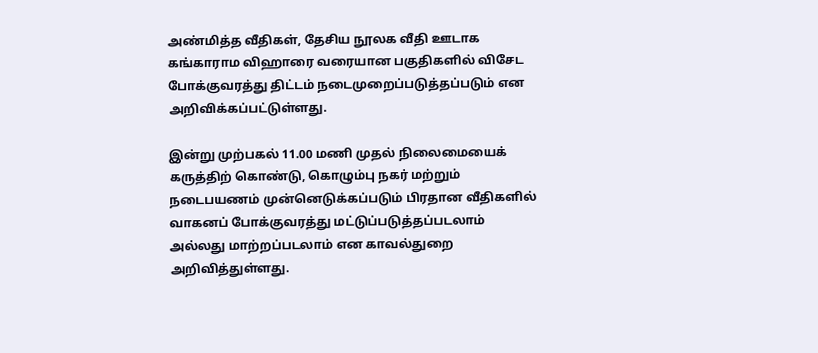அண்மித்த வீதிகள், தேசிய நூலக வீதி ஊடாக கங்காராம விஹாரை வரையான பகுதிகளில் விசேட போக்குவரத்து திட்டம் நடைமுறைப்படுத்தப்படும் என அறிவிக்கப்பட்டுள்ளது.

இன்று முற்பகல் 11.00 மணி முதல் நிலைமையைக் கருத்திற் கொண்டு, கொழும்பு நகர் மற்றும் நடைபயணம் முன்னெடுக்கப்படும் பிரதான வீதிகளில் வாகனப் போக்குவரத்து மட்டுப்படுத்தப்படலாம் அல்லது மாற்றப்படலாம் என காவல்துறை அறிவித்துள்ளது.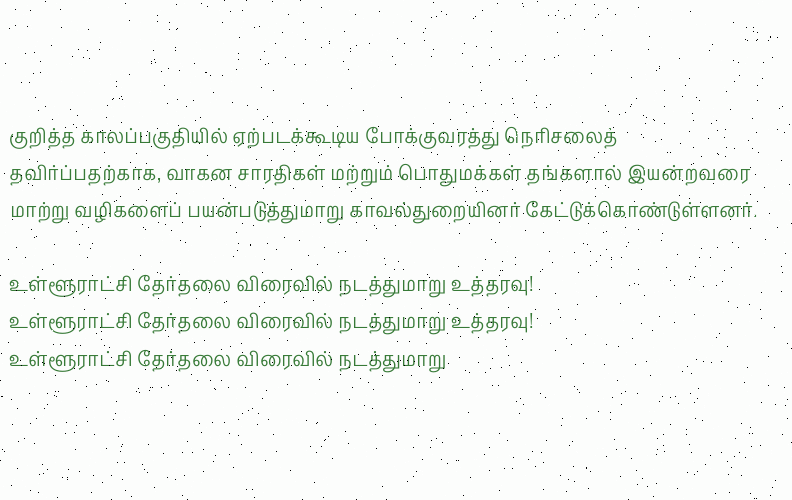குறித்த காலப்பகுதியில் ஏற்படக்கூடிய போக்குவரத்து நெரிசலைத் தவிர்ப்பதற்காக, வாகன சாரதிகள் மற்றும் பொதுமக்கள் தங்களால் இயன்றவரை மாற்று வழிகளைப் பயன்படுத்துமாறு காவல்துறையினர் கேட்டுக்கொண்டுள்ளனர்.

உள்ளூராட்சி தேர்தலை விரைவில் நடத்துமாறு உத்தரவு!
உள்ளூராட்சி தேர்தலை விரைவில் நடத்துமாறு உத்தரவு!
உள்ளூராட்சி தேர்தலை விரைவில் நடத்துமாறு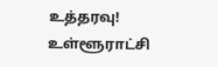உத்தரவு!
உள்ளூராட்சி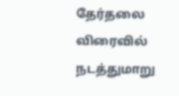தேர்தலை விரைவில் நடத்துமாறு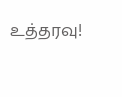உத்தரவு!